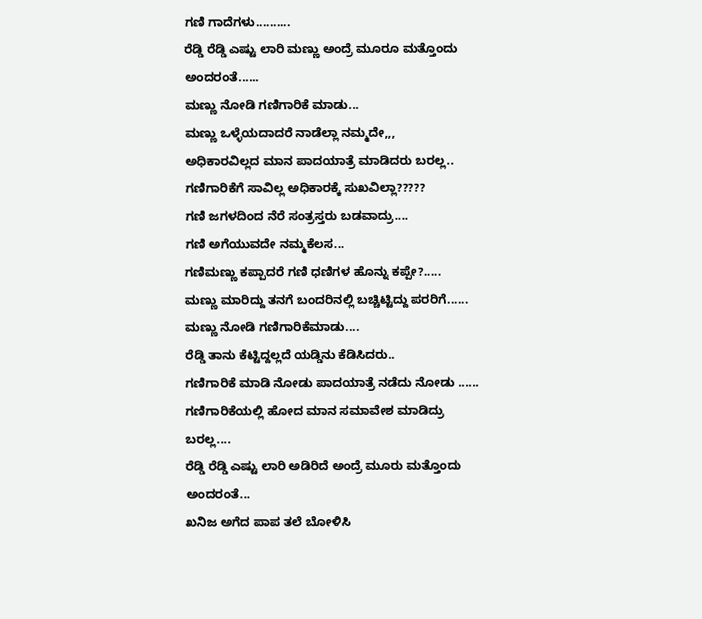ಗಣಿ ಗಾದೆಗಳು..........
ರೆಡ್ಡಿ ರೆಡ್ಡಿ ಎಷ್ಟು ಲಾರಿ ಮಣ್ಣು ಅಂದ್ರೆ ಮೂರೂ ಮತ್ತೊಂದು ಅಂದರಂತೆ......
ಮಣ್ಣು ನೋಡಿ ಗಣಿಗಾರಿಕೆ ಮಾಡು...
ಮಣ್ಣು ಒಳ್ಳೆಯದಾದರೆ ನಾಡೆಲ್ಲಾ ನಮ್ಮದೇ,,,
ಅಧಿಕಾರವಿಲ್ಲದ ಮಾನ ಪಾದಯಾತ್ರೆ ಮಾಡಿದರು ಬರಲ್ಲ..
ಗಣಿಗಾರಿಕೆಗೆ ಸಾವಿಲ್ಲ ಅಧಿಕಾರಕ್ಕೆ ಸುಖವಿಲ್ಲಾ?????
ಗಣಿ ಜಗಳದಿಂದ ನೆರೆ ಸಂತ್ರಸ್ತರು ಬಡವಾದ್ರು....
ಗಣಿ ಅಗೆಯುವದೇ ನಮ್ಮಕೆಲಸ...
ಗಣಿಮಣ್ಣು ಕಪ್ಪಾದರೆ ಗಣಿ ಧಣಿಗಳ ಹೊನ್ನು ಕಪ್ಪೇ?.....
ಮಣ್ಣು ಮಾರಿದ್ದು ತನಗೆ ಬಂದರಿನಲ್ಲಿ ಬಚ್ಚಿಟ್ಟಿದ್ದು ಪರರಿಗೆ......
ಮಣ್ಣು ನೋಡಿ ಗಣಿಗಾರಿಕೆಮಾಡು....
ರೆಡ್ಡಿ ತಾನು ಕೆಟ್ಟಿದ್ದಲ್ಲದೆ ಯಡ್ಡಿನು ಕೆಡಿಸಿದರು..
ಗಣಿಗಾರಿಕೆ ಮಾಡಿ ನೋಡು ಪಾದಯಾತ್ರೆ ನಡೆದು ನೋಡು ......
ಗಣಿಗಾರಿಕೆಯಲ್ಲಿ ಹೋದ ಮಾನ ಸಮಾವೇಶ ಮಾಡಿದ್ರು ಬರಲ್ಲ....
ರೆಡ್ಡಿ ರೆಡ್ಡಿ ಎಷ್ಟು ಲಾರಿ ಅಡಿರಿದೆ ಅಂದ್ರೆ ಮೂರು ಮತ್ತೊಂದು ಅಂದರಂತೆ...
ಖನಿಜ ಅಗೆದ ಪಾಪ ತಲೆ ಬೋಳಿಸಿ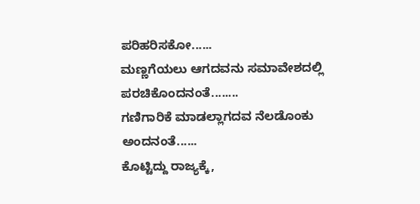ಪರಿಹರಿಸಕೋ......
ಮಣ್ಣಗೆಯಲು ಆಗದವನು ಸಮಾವೇಶದಲ್ಲಿ ಪರಚಿಕೊಂದನಂತೆ........
ಗಣಿಗಾರಿಕೆ ಮಾಡಲ್ಲಾಗದವ ನೆಲಡೊಂಕು ಅಂದನಂತೆ......
ಕೊಟ್ಟಿದ್ದು ರಾಜ್ಯಕ್ಕೆ,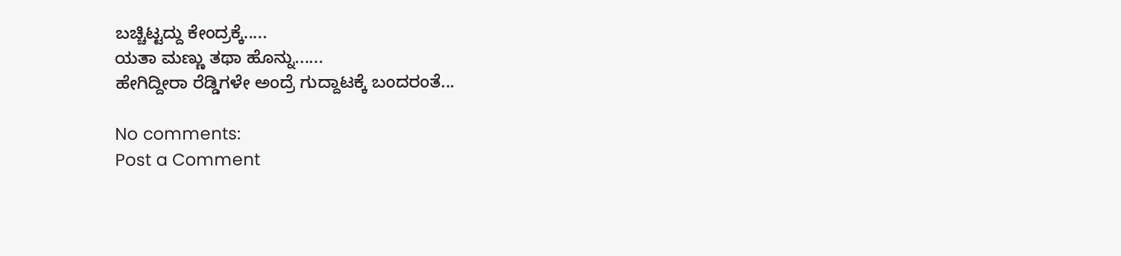ಬಚ್ಚಿಟ್ಟದ್ದು ಕೇಂದ್ರಕ್ಕೆ.....
ಯತಾ ಮಣ್ಣು ತಥಾ ಹೊನ್ನು......
ಹೇಗಿದ್ದೀರಾ ರೆಡ್ಡಿಗಳೇ ಅಂದ್ರೆ ಗುದ್ದಾಟಕ್ಕೆ ಬಂದರಂತೆ...

No comments:
Post a Comment